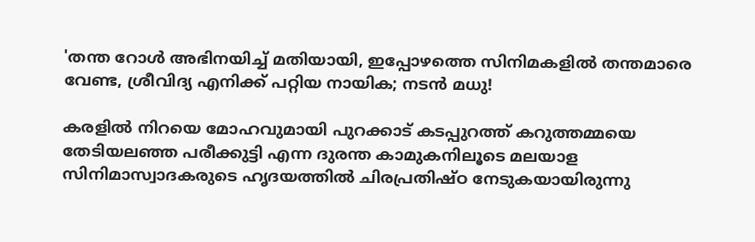'തന്ത റോൾ അഭിനയിച്ച് മതിയായി, ഇപ്പോഴത്തെ സിനിമകളിൽ തന്തമാരെ വേണ്ട, ശ്രീവിദ്യ എനിക്ക് പറ്റിയ നായിക; നടൻ മധു!

കരളിൽ നിറയെ മോഹവുമായി പുറക്കാട് കടപ്പുറത്ത് കറുത്തമ്മയെ തേടിയലഞ്ഞ പരീക്കുട്ടി എന്ന ദുരന്ത കാമുകനിലൂടെ മലയാള സിനിമാസ്വാദകരുടെ ഹൃദയത്തിൽ ചിരപ്രതിഷ്ഠ നേടുകയായിരുന്നു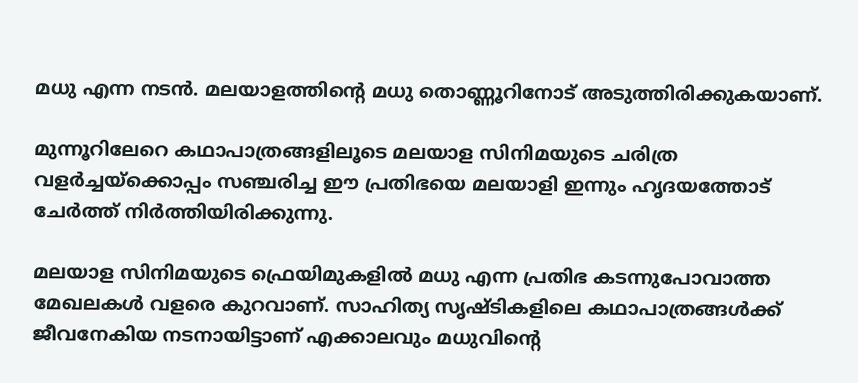മധു എന്ന നടൻ. മലയാളത്തിന്റെ മധു തൊണ്ണൂറിനോട് അടുത്തിരിക്കുകയാണ്.

മുന്നൂറിലേറെ കഥാപാത്രങ്ങളിലൂടെ മലയാള സിനിമയുടെ ചരിത്ര വളർച്ചയ്ക്കൊപ്പം സഞ്ചരിച്ച ഈ പ്രതിഭയെ മലയാളി ഇന്നും ഹൃദയത്തോട് ചേർത്ത് നിർത്തിയിരിക്കുന്നു.

മലയാള സിനിമയുടെ ഫ്രെയിമുകളിൽ മധു എന്ന പ്രതിഭ കടന്നുപോവാത്ത മേഖലകൾ വളരെ കുറവാണ്. സാഹിത്യ സൃഷ്ടികളിലെ കഥാപാത്രങ്ങൾക്ക് ജീവനേകിയ നടനായിട്ടാണ് എക്കാലവും മധുവിന്റെ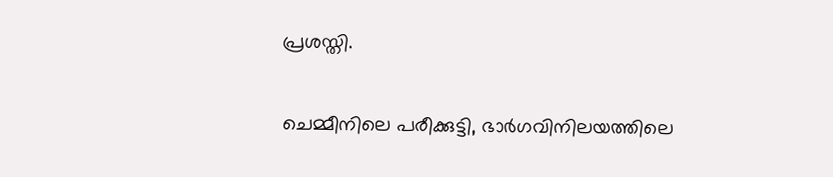പ്രശസ്തി.

ചെമ്മീനിലെ പരീക്കുട്ടി, ഭാർഗവിനിലയത്തിലെ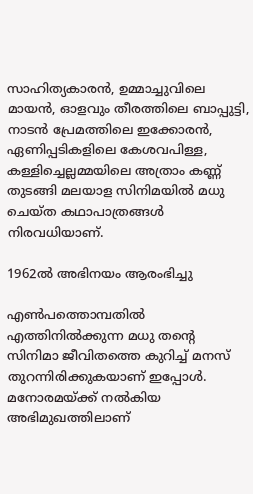സാഹിത്യകാരൻ, ഉമ്മാച്ചുവിലെ മായൻ, ഓളവും തീരത്തിലെ ബാപ്പുട്ടി, നാടൻ പ്രേമത്തിലെ ഇക്കോരൻ, ഏണിപ്പടികളിലെ കേശവപിള്ള, കള്ളിച്ചെല്ലമ്മയിലെ അത്രാം കണ്ണ് തുടങ്ങി മലയാള സിനിമയിൽ മധു ചെയ്ത കഥാപാത്രങ്ങൾ നിരവധിയാണ്.

1962ൽ അഭിനയം ആരംഭിച്ചു

എൺപത്തൊമ്പതിൽ എത്തിനിൽക്കുന്ന മധു തന്റെ സിനിമാ ജീവിതത്തെ കുറിച്ച് മനസ് തുറന്നിരിക്കുകയാണ് ഇപ്പോൾ. മനോരമയ്ക്ക് നൽകിയ അഭിമുഖത്തിലാണ്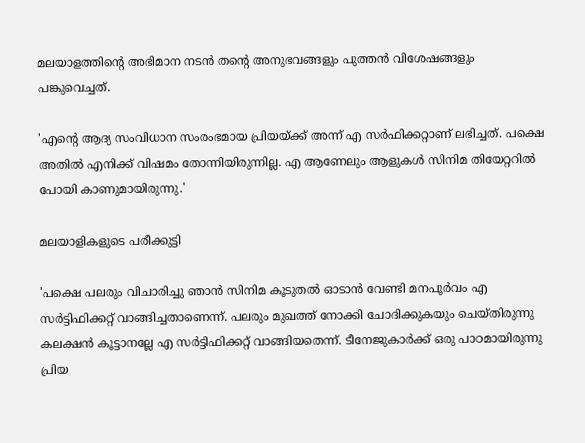മലയാളത്തിന്റെ അഭിമാന നടൻ തന്റെ അനുഭവങ്ങളും പുത്തൻ വിശേഷങ്ങളും പങ്കുവെച്ചത്.

'എന്റെ ആദ്യ സംവിധാന സംരംഭമായ പ്രിയയ്ക്ക് അന്ന് എ സർഫിക്കറ്റാണ് ലഭിച്ചത്. പക്ഷെ അതിൽ എനിക്ക് വിഷമം തോന്നിയിരുന്നില്ല. എ ആണേലും ആളുകൾ സിനിമ തിയേറ്ററിൽ പോയി കാണുമായിരുന്നു.'

മലയാളികളുടെ പരീക്കുട്ടി

'പക്ഷെ പലരും വിചാരിച്ചു ഞാൻ സിനിമ കൂടുതൽ ഓടാൻ വേണ്ടി മനപൂർവം എ സർട്ടിഫിക്കറ്റ് വാങ്ങിച്ചതാണെന്ന്. പലരും മുഖത്ത് നോക്കി ചോദിക്കുകയും ചെയ്തിരുന്നു കലക്ഷൻ കൂട്ടാനല്ലേ എ സർട്ടിഫിക്കറ്റ് വാങ്ങിയതെന്ന്. ടീനേജുകാർക്ക് ഒരു പാഠമായിരുന്നു പ്രിയ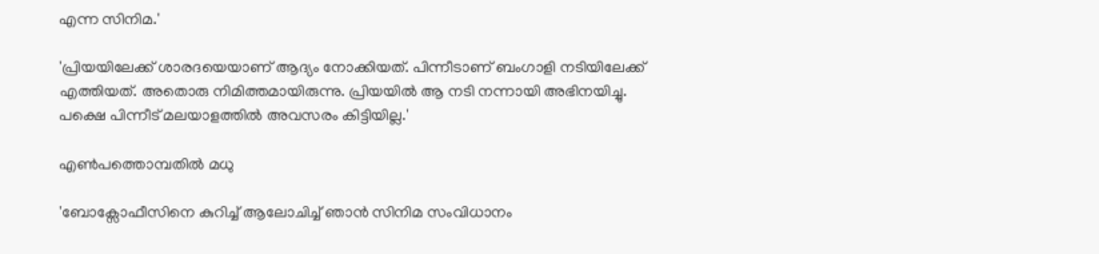എന്ന സിനിമ.'

'പ്രിയയിലേക്ക് ശാരദയെയാണ് ആദ്യം നോക്കിയത്. പിന്നീടാണ് ബംഗാളി നടിയിലേക്ക് എത്തിയത്. അതൊരു നിമിത്തമായിരുന്നു. പ്രിയയിൽ ആ നടി നന്നായി അഭിനയിച്ചു. പക്ഷെ പിന്നീട് മലയാളത്തിൽ അവസരം കിട്ടിയില്ല.'

എൺപത്തൊമ്പതിൽ മധു

'ബോക്സോഫീസിനെ കുറിച്ച് ആലോചിച്ച് ഞാൻ സിനിമ സംവിധാനം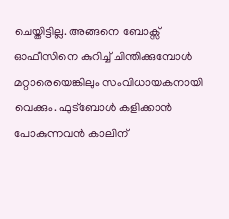ചെയ്തിട്ടില്ല. അങ്ങനെ ബോക്സ് ഓഫീസിനെ കുറിച്ച് ചിന്തിക്കുമ്പോൾ മറ്റാരെയെങ്കിലും സംവിധായകനായി വെക്കും. ഫുട്ബോൾ കളിക്കാൻ പോകുന്നവൻ കാലിന്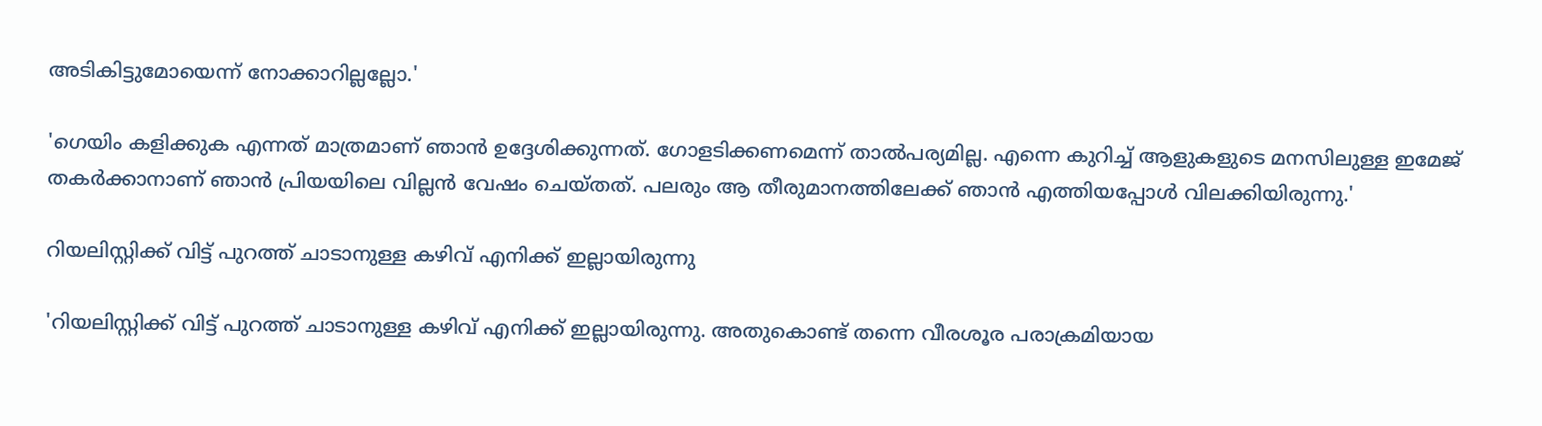അടികിട്ടുമോയെന്ന് നോക്കാറില്ലല്ലോ.'

'ഗെയിം കളിക്കുക എന്നത് മാത്രമാണ് ഞാൻ ഉദ്ദേശിക്കുന്നത്. ഗോളടിക്കണമെന്ന് താൽപര്യമില്ല. എന്നെ കുറിച്ച് ആളുകളുടെ മനസിലുള്ള ഇമേജ് തകർക്കാനാണ് ഞാൻ പ്രിയയിലെ വില്ലൻ വേഷം ചെയ്തത്. പലരും ആ തീരുമാനത്തിലേക്ക് ഞാൻ എത്തിയപ്പോൾ വിലക്കിയിരുന്നു.'

റിയലിസ്റ്റിക്ക് വിട്ട് പുറത്ത് ചാടാനുള്ള കഴിവ് എനിക്ക് ഇല്ലായിരുന്നു

'റിയലിസ്റ്റിക്ക് വിട്ട് പുറത്ത് ചാടാനുള്ള കഴിവ് എനിക്ക് ഇല്ലായിരുന്നു. അതുകൊണ്ട് തന്നെ വീരശൂര പരാക്രമിയായ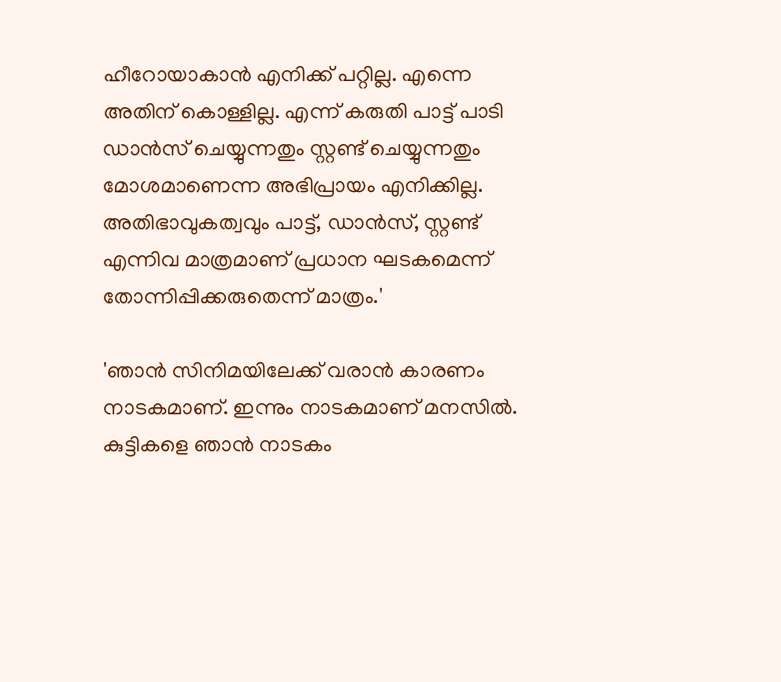ഹീറോയാകാൻ എനിക്ക് പറ്റില്ല. എന്നെ അതിന് കൊള്ളില്ല. എന്ന് കരുതി പാട്ട് പാടി ഡാൻസ് ചെയ്യുന്നതും സ്റ്റണ്ട് ചെയ്യുന്നതും മോശമാണെന്ന അഭിപ്രായം എനിക്കില്ല. അതിഭാവുകത്വവും പാട്ട്, ഡാൻസ്, സ്റ്റണ്ട് എന്നിവ മാത്രമാണ് പ്രധാന ഘടകമെന്ന് തോന്നിപ്പിക്കരുതെന്ന് മാത്രം.'

'ഞാൻ സിനിമയിലേക്ക് വരാൻ കാരണം നാടകമാണ്. ഇന്നും നാടകമാണ് മനസിൽ. കുട്ടികളെ ഞാൻ നാടകം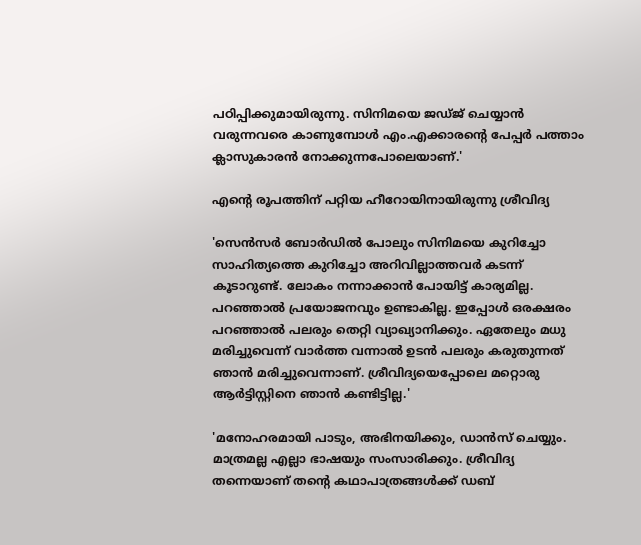പഠിപ്പിക്കുമായിരുന്നു. സിനിമയെ ജഡ്ജ് ചെയ്യാൻ വരുന്നവരെ കാണുമ്പോൾ എം.എക്കാരന്റെ പേപ്പർ പത്താം ക്ലാസുകാരൻ നോക്കുന്നപോലെയാണ്.'

എന്റെ രൂപത്തിന് പറ്റിയ ഹീറോയിനായിരുന്നു ശ്രീവിദ്യ

'സെൻസർ ബോർഡിൽ പോലും സിനിമയെ കുറിച്ചോ സാഹിത്യത്തെ കുറിച്ചോ അറിവില്ലാത്തവർ കടന്ന് കൂടാറുണ്ട്. ലോകം നന്നാക്കാൻ പോയിട്ട് കാര്യമില്ല. പറഞ്ഞാൽ‌ പ്രയോജനവും ഉണ്ടാകില്ല. ഇപ്പോൾ‌ ഒരക്ഷരം പറഞ്ഞാൽ പലരും തെറ്റി വ്യാഖ്യാനിക്കും. ഏതേലും മധു മരിച്ചുവെന്ന് വാർത്ത വന്നാൽ ഉടൻ പലരും കരുതുന്നത് ഞാൻ മരിച്ചുവെന്നാണ്. ശ്രീവിദ്യയെപ്പോലെ മറ്റൊരു ആർട്ടിസ്റ്റിനെ ഞാൻ‌ കണ്ടിട്ടില്ല.'

'മനോഹരമായി പാടും, അഭിനയിക്കും, ഡാൻസ് ചെയ്യും. മാത്രമല്ല എല്ലാ ഭാഷയും സംസാരിക്കും. ശ്രീവിദ്യ തന്നെയാണ് തന്റെ കഥാപാത്രങ്ങൾക്ക് ഡബ്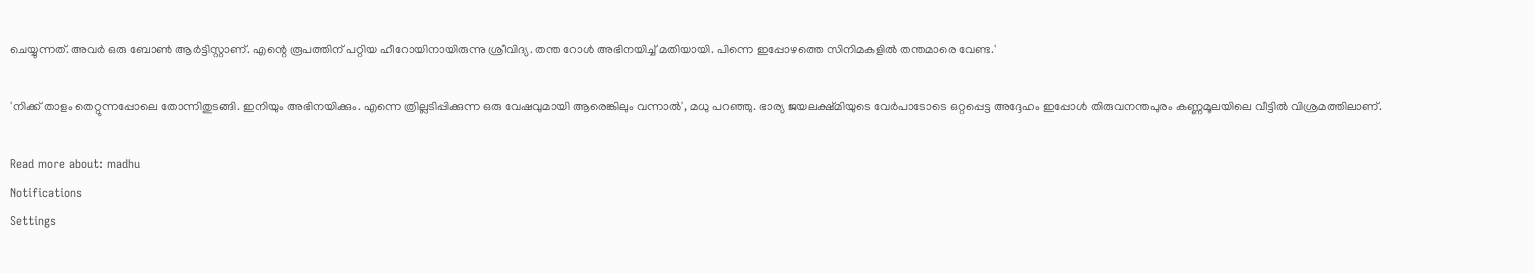ചെയ്യുന്നത്. അവർ ഒരു ബോൺ ആർട്ടിസ്റ്റാണ്. എന്റെ രൂപത്തിന് പറ്റിയ ഹീറോയിനായിരുന്നു ശ്രീവിദ്യ. തന്ത റോൾ അഭിനയിച്ച് മതിയായി. പിന്നെ ഇപ്പോഴത്തെ സിനിമകളിൽ തന്തമാരെ വേണ്ട.'

'നിക്ക് താളം തെറ്റുന്നപ്പോലെ തോന്നിതുടങ്ങി. ഇനിയും അഭിനയിക്കും. എന്നെ ത്രില്ലടിപ്പിക്കുന്ന ഒരു വേഷവുമായി ആരെങ്കിലും വന്നാൽ', മധു പറഞ്ഞു. ഭാര്യ ജയലക്ഷ്മിയുടെ വേർപാടോടെ ഒറ്റപ്പെട്ട അദ്ദേഹം ഇപ്പോൾ തിരുവനന്തപുരം കണ്ണമൂലയിലെ വീട്ടിൽ വിശ്രമത്തിലാണ്.

Read more about: madhu
Notifications
Settings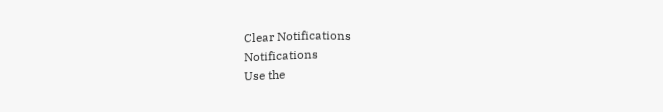Clear Notifications
Notifications
Use the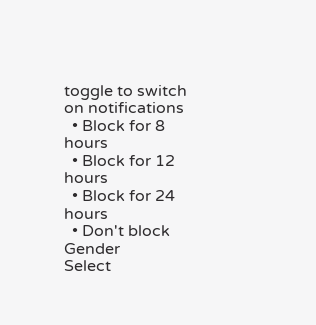toggle to switch on notifications
  • Block for 8 hours
  • Block for 12 hours
  • Block for 24 hours
  • Don't block
Gender
Select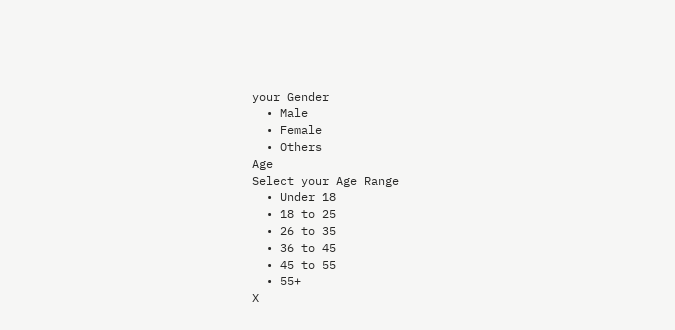your Gender
  • Male
  • Female
  • Others
Age
Select your Age Range
  • Under 18
  • 18 to 25
  • 26 to 35
  • 36 to 45
  • 45 to 55
  • 55+
X